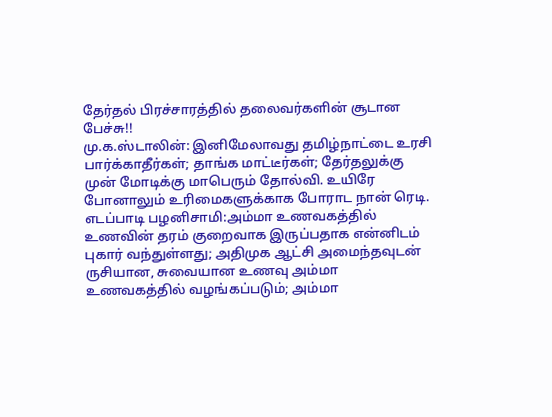தேர்தல் பிரச்சாரத்தில் தலைவர்களின் சூடான பேச்சு!!
மு.க.ஸ்டாலின்: இனிமேலாவது தமிழ்நாட்டை உரசி பார்க்காதீர்கள்; தாங்க மாட்டீர்கள்; தேர்தலுக்கு முன் மோடிக்கு மாபெரும் தோல்வி. உயிரே போனாலும் உரிமைகளுக்காக போராட நான் ரெடி.
எடப்பாடி பழனிசாமி:அம்மா உணவகத்தில் உணவின் தரம் குறைவாக இருப்பதாக என்னிடம் புகார் வந்துள்ளது; அதிமுக ஆட்சி அமைந்தவுடன் ருசியான, சுவையான உணவு அம்மா உணவகத்தில் வழங்கப்படும்; அம்மா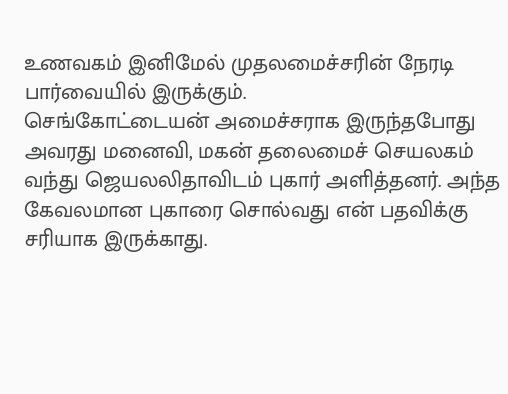உணவகம் இனிமேல் முதலமைச்சரின் நேரடி பார்வையில் இருக்கும்.
செங்கோட்டையன் அமைச்சராக இருந்தபோது அவரது மனைவி, மகன் தலைமைச் செயலகம் வந்து ஜெயலலிதாவிடம் புகார் அளித்தனர். அந்த கேவலமான புகாரை சொல்வது என் பதவிக்கு சரியாக இருக்காது.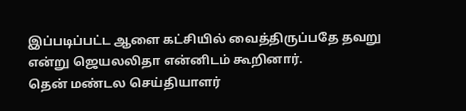இப்படிப்பட்ட ஆளை கட்சியில் வைத்திருப்பதே தவறு என்று ஜெயலலிதா என்னிடம் கூறினார்.
தென் மண்டல செய்தியாளர்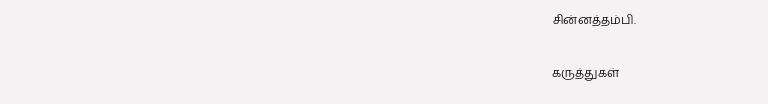சின்னத்தம்பி.

கருத்துகள்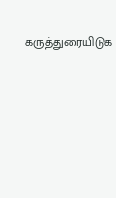கருத்துரையிடுக